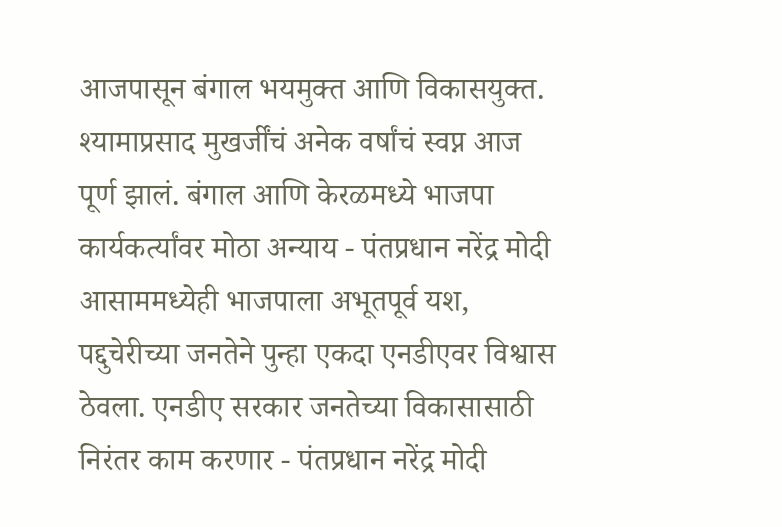आजपासून बंगाल भयमुक्त आणि विकासयुक्त. श्यामाप्रसाद मुखर्जींचं अनेक वर्षांचं स्वप्न आज पूर्ण झालं. बंगाल आणि केरळमध्ये भाजपा कार्यकर्त्यांवर मोठा अन्याय - पंतप्रधान नरेंद्र मोदी
आसाममध्येही भाजपाला अभूतपूर्व यश, पद्दुचेरीच्या जनतेने पुन्हा एकदा एनडीएवर विश्वास ठेवला. एनडीए सरकार जनतेच्या विकासासाठी निरंतर काम करणार - पंतप्रधान नरेंद्र मोदी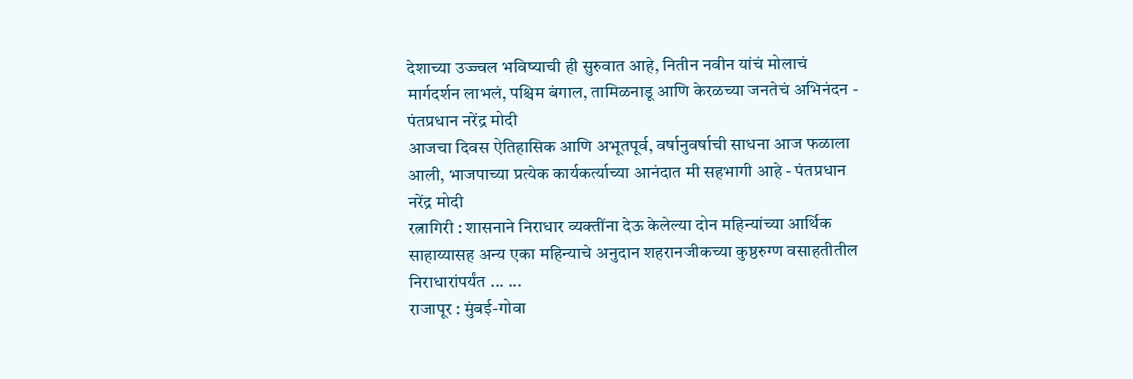देशाच्या उज्ज्वल भविष्याची ही सुरुवात आहे, नितीन नवीन यांचं मोलाचं मार्गदर्शन लाभलं, पश्चिम बंगाल, तामिळनाडू आणि केरळच्या जनतेचं अभिनंदन - पंतप्रधान नरेंद्र मोदी
आजचा दिवस ऐतिहासिक आणि अभूतपूर्व, वर्षानुवर्षाची साधना आज फळाला आली, भाजपाच्या प्रत्येक कार्यकर्त्याच्या आनंदात मी सहभागी आहे - पंतप्रधान नरेंद्र मोदी
रत्नागिरी : शासनाने निराधार व्यक्तींना देऊ केलेल्या दोन महिन्यांच्या आर्थिक साहाय्यासह अन्य एका महिन्याचे अनुदान शहरानजीकच्या कुष्ठरुग्ण वसाहतीतील निराधारांपर्यंत ... ...
राजापूर : मुंबई-गोवा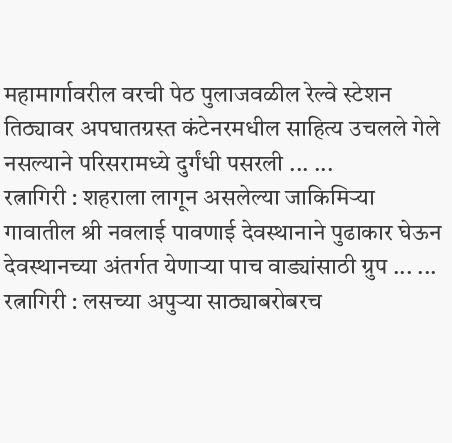महामार्गावरील वरची पेठ पुलाजवळील रेल्वे स्टेशन तिठ्यावर अपघातग्रस्त कंटेनरमधील साहित्य उचलले गेले नसल्याने परिसरामध्ये दुर्गंधी पसरली ... ...
रत्नागिरी : शहराला लागून असलेल्या जाकिमिऱ्या गावातील श्री नवलाई पावणाई देवस्थानाने पुढाकार घेऊन देवस्थानच्या अंतर्गत येणाऱ्या पाच वाड्यांसाठी ग्रुप ... ...
रत्नागिरी : लसच्या अपुऱ्या साठ्याबरोबरच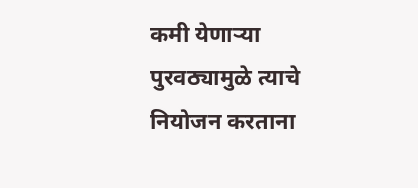कमी येणाऱ्या पुरवठ्यामुळे त्याचे नियोजन करताना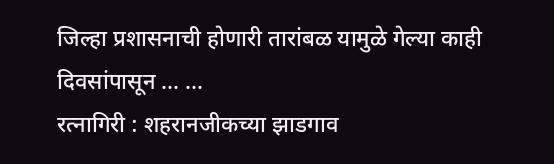जिल्हा प्रशासनाची होणारी तारांबळ यामुळे गेल्या काही दिवसांपासून ... ...
रत्नागिरी : शहरानजीकच्या झाडगाव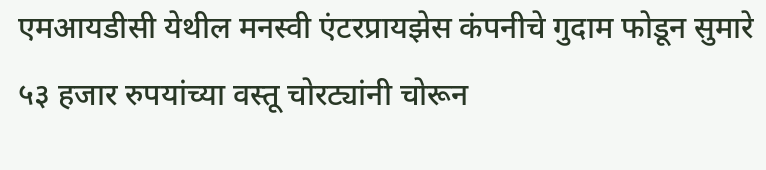एमआयडीसी येथील मनस्वी एंटरप्रायझेस कंपनीचे गुदाम फोडून सुमारे ५३ हजार रुपयांच्या वस्तू चोरट्यांनी चोरून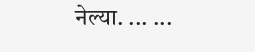नेल्या. ... ...